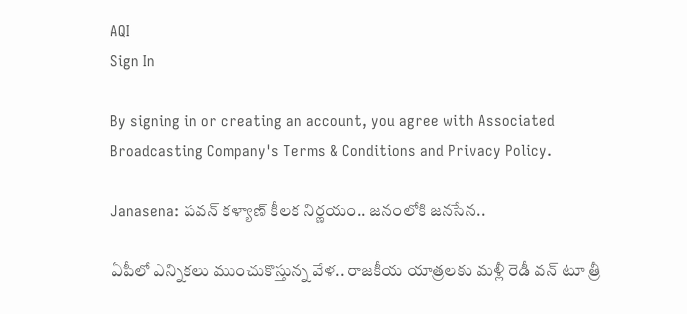AQI
Sign In

By signing in or creating an account, you agree with Associated Broadcasting Company's Terms & Conditions and Privacy Policy.

Janasena: పవన్ కళ్యాణ్ కీలక నిర్ణయం.. జనంలోకి జనసేన..

ఏపీలో ఎన్నికలు ముంచుకొస్తున్న వేళ.. రాజకీయ యాత్రలకు మళ్లీ రెడీ వన్‌ టూ త్రీ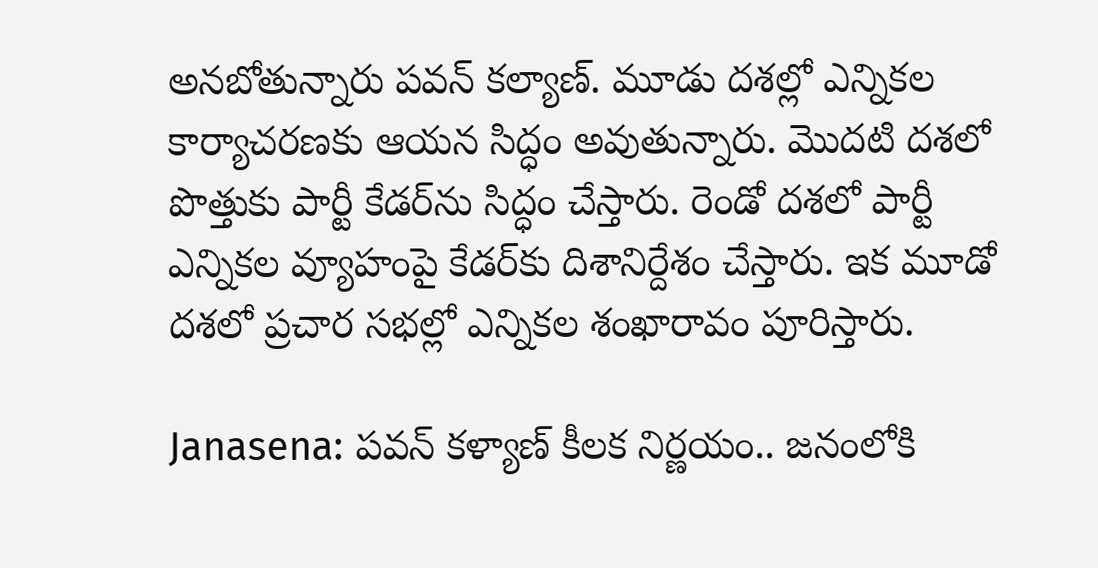అనబోతున్నారు పవన్‌ కల్యాణ్‌. మూడు దశల్లో ఎన్నికల కార్యాచరణకు ఆయన సిద్ధం అవుతున్నారు. మొదటి దశలో పొత్తుకు పార్టీ కేడర్‌ను సిద్ధం చేస్తారు. రెండో దశలో పార్టీ ఎన్నికల వ్యూహంపై కేడర్‌కు దిశానిర్దేశం చేస్తారు. ఇక మూడో దశలో ప్రచార సభల్లో ఎన్నికల శంఖారావం పూరిస్తారు.

Janasena: పవన్ కళ్యాణ్ కీలక నిర్ణయం.. జనంలోకి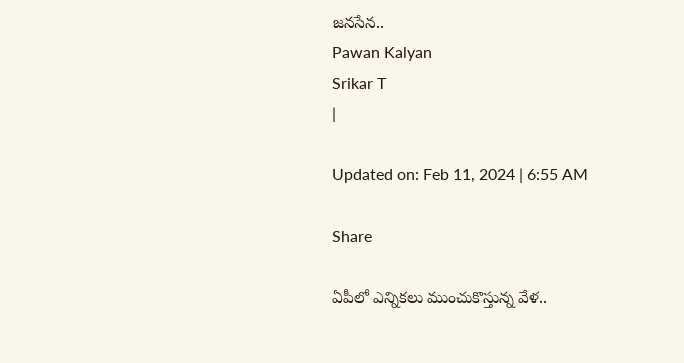జనసేన..
Pawan Kalyan
Srikar T
|

Updated on: Feb 11, 2024 | 6:55 AM

Share

ఏపీలో ఎన్నికలు ముంచుకొస్తున్న వేళ..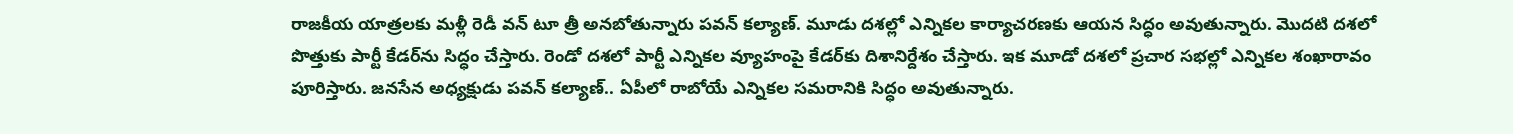రాజకీయ యాత్రలకు మళ్లీ రెడీ వన్‌ టూ త్రీ అనబోతున్నారు పవన్‌ కల్యాణ్‌. మూడు దశల్లో ఎన్నికల కార్యాచరణకు ఆయన సిద్ధం అవుతున్నారు. మొదటి దశలో పొత్తుకు పార్టీ కేడర్‌ను సిద్ధం చేస్తారు. రెండో దశలో పార్టీ ఎన్నికల వ్యూహంపై కేడర్‌కు దిశానిర్దేశం చేస్తారు. ఇక మూడో దశలో ప్రచార సభల్లో ఎన్నికల శంఖారావం పూరిస్తారు. జనసేన అధ్యక్షుడు పవన్‌ కల్యాణ్‌.. ఏపీలో రాబోయే ఎన్నికల సమరానికి సిద్ధం అవుతున్నారు.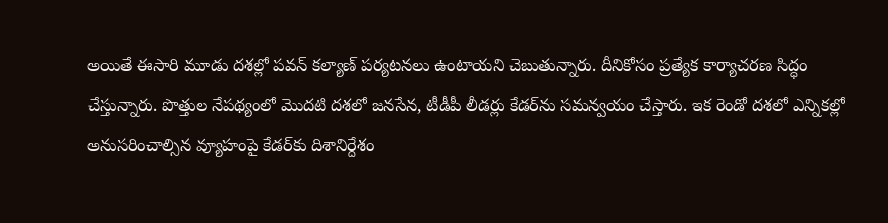అయితే ఈసారి మూడు దశల్లో పవన్‌ కల్యాణ్‌ పర్యటనలు ఉంటాయని చెబుతున్నారు. దీనికోసం ప్రత్యేక కార్యాచరణ సిద్ధం చేస్తున్నారు. పొత్తుల నేపథ్యంలో మొదటి దశలో జనసేన, టీడీపీ లీడర్లు కేడర్‌ను సమన్వయం చేస్తారు. ఇక రెండో దశలో ఎన్నికల్లో అనుసరించాల్సిన వ్యూహంపై కేడర్‌కు దిశానిర్దేశం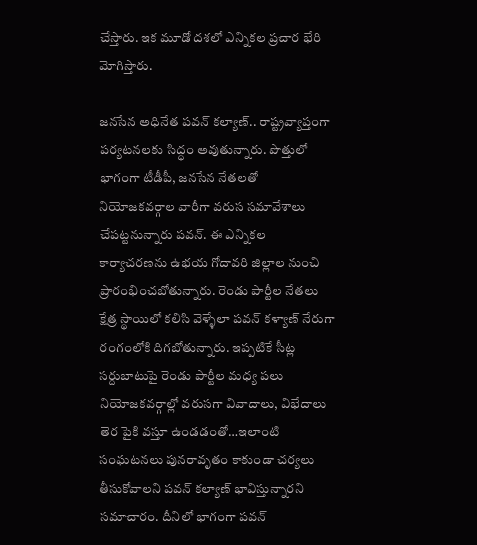చేస్తారు. ఇక మూడో దశలో ఎన్నికల ప్రచార భేరి మోగిస్తారు.

జనసేన అధినేత పవన్‌ కల్యాణ్‌.. రాష్ట్రవ్యాప్తంగా పర్యటనలకు సిద్ధం అవుతున్నారు. పొత్తులో భాగంగా టీడీపీ, జనసేన నేతలతో నియోజకవర్గాల వారీగా వరుస సమావేశాలు చేపట్టనున్నారు పవన్. ఈ ఎన్నికల కార్యాచరణను ఉభయ గోదావరి జిల్లాల నుంచి ప్రారంభించబోతున్నారు. రెండు పార్టీల నేతలు క్షేత్ర స్థాయిలో కలిసి వెళ్ళేలా పవన్ కళ్యాణ్ నేరుగా రంగంలోకి దిగబోతున్నారు. ఇప్పటికే సీట్ల సర్దుబాటుపై రెండు పార్టీల మధ్య పలు నియోజకవర్గాల్లో వరుసగా వివాదాలు, విభేదాలు తెర పైకి వస్తూ ఉండడంతో…ఇలాంటి సంఘటనలు పునరావృతం కాకుండా చర్యలు తీసుకోవాలని పవన్ కల్యాణ్ భావిస్తున్నారని సమాచారం. దీనిలో భాగంగా పవన్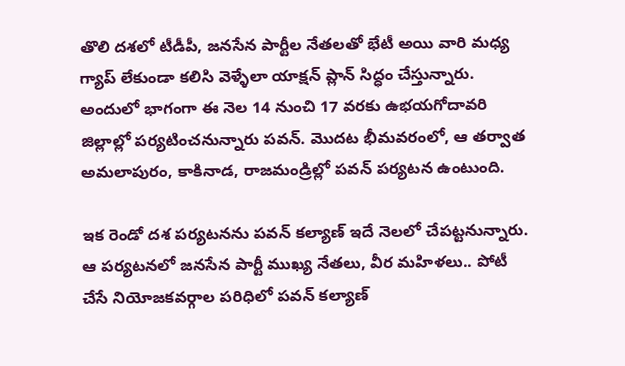తొలి దశలో టీడీపీ, జనసేన పార్టీల నేతలతో భేటీ అయి వారి మధ్య గ్యాప్ లేకుండా కలిసి వెళ్ళేలా యాక్షన్ ప్లాన్ సిద్ధం చేస్తున్నారు. అందులో భాగంగా ఈ నెల 14 నుంచి 17 వరకు ఉభయగోదావరి జిల్లాల్లో పర్యటించనున్నారు పవన్‌. మొదట భీమవరంలో, ఆ తర్వాత అమలాపురం, కాకినాడ, రాజమండ్రిల్లో పవన్‌ పర్యటన ఉంటుంది.

ఇక రెండో దశ పర్యటనను పవన్ కల్యాణ్‌ ఇదే నెలలో చేపట్టనున్నారు. ఆ పర్యటనలో జనసేన పార్టీ ముఖ్య నేతలు, వీర మహిళలు.. పోటీ చేసే నియోజకవర్గాల పరిధిలో పవన్ కల్యాణ్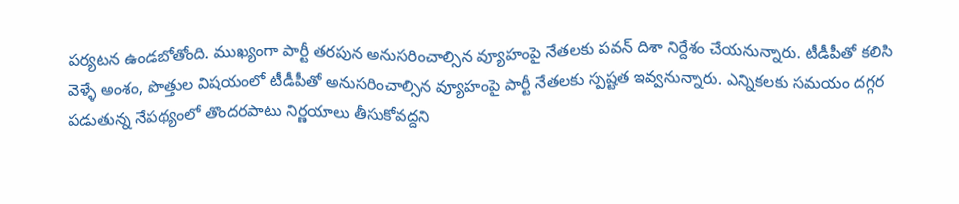పర్యటన ఉండబోతోంది. ముఖ్యంగా పార్టీ తరపున అనుసరించాల్సిన వ్యూహంపై నేతలకు పవన్ దిశా నిర్దేశం చేయనున్నారు. టీడీపీతో కలిసి వెళ్ళే అంశం, పొత్తుల విషయంలో టీడీపీతో అనుసరించాల్సిన వ్యూహంపై పార్టీ నేతలకు స్పష్టత ఇవ్వనున్నారు. ఎన్నికలకు సమయం దగ్గర పడుతున్న నేపథ్యంలో తొందరపాటు నిర్ణయాలు తీసుకోవద్దని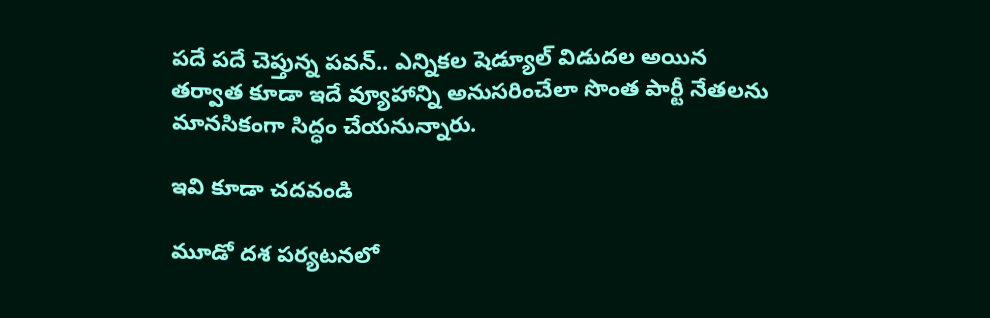పదే పదే చెప్తున్న పవన్‌.. ఎన్నికల షెడ్యూల్ విడుదల అయిన తర్వాత కూడా ఇదే వ్యూహాన్ని అనుసరించేలా సొంత పార్టీ నేతలను మానసికంగా సిద్ధం చేయనున్నారు.

ఇవి కూడా చదవండి

మూడో దశ పర్యటనలో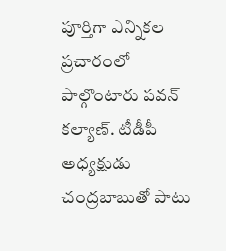పూర్తిగా ఎన్నికల ప్రచారంలో పాల్గొంటారు పవన్ కల్యాణ్‌. టీడీపీ అధ్యక్షుడు చంద్రబాబుతో పాటు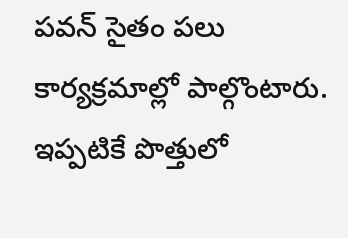పవన్ సైతం పలు కార్యక్రమాల్లో పాల్గొంటారు. ఇప్పటికే పొత్తులో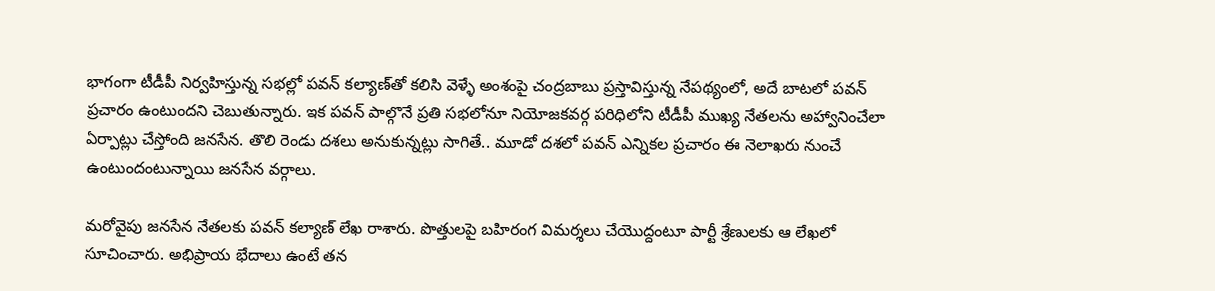భాగంగా టీడీపీ నిర్వహిస్తున్న సభల్లో పవన్ కల్యాణ్‌తో కలిసి వెళ్ళే అంశంపై చంద్రబాబు ప్రస్తావిస్తున్న నేపథ్యంలో, అదే బాటలో పవన్‌ ప్రచారం ఉంటుందని చెబుతున్నారు. ఇక పవన్ పాల్గొనే ప్రతి సభలోనూ నియోజకవర్గ పరిధిలోని టీడీపీ ముఖ్య నేతలను అహ్వానించేలా ఏర్పాట్లు చేస్తోంది జనసేన. తొలి రెండు దశలు అనుకున్నట్లు సాగితే.. మూడో దశలో పవన్‌ ఎన్నికల ప్రచారం ఈ నెలాఖరు నుంచే ఉంటుందంటున్నాయి జనసేన వర్గాలు.

మరోవైపు జనసేన నేతలకు పవన్‌ కల్యాణ్ లేఖ రాశారు. పొత్తులపై బహిరంగ విమర్శలు చేయొద్దంటూ పార్టీ శ్రేణులకు ఆ లేఖలో సూచించారు. అభిప్రాయ భేదాలు ఉంటే తన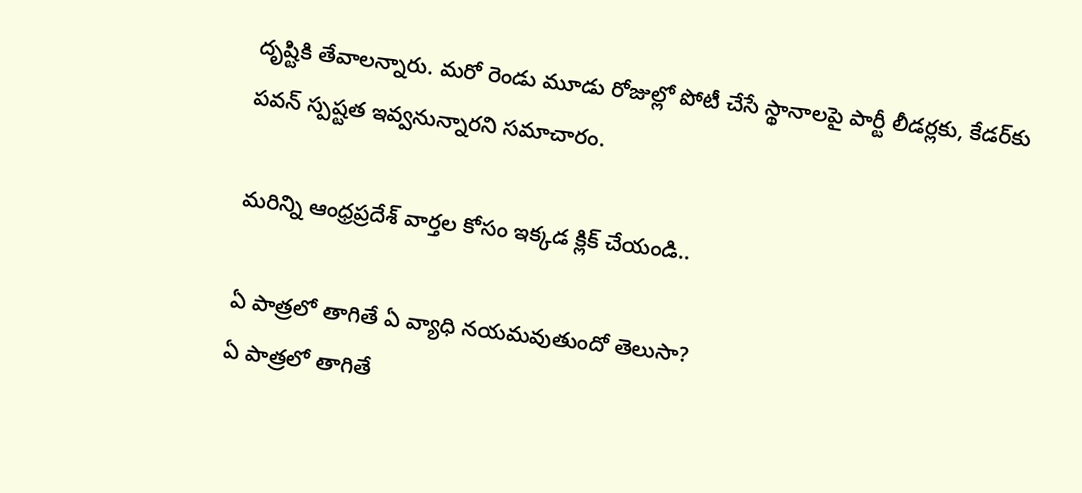దృష్టికి తేవాలన్నారు. మరో రెండు మూడు రోజుల్లో పోటీ చేసే స్థానాలపై పార్టీ లీడర్లకు, కేడర్‌కు పవన్‌ స్పష్టత ఇవ్వనున్నారని సమాచారం.

మరిన్ని ఆంధ్రప్రదేశ్ వార్తల కోసం ఇక్కడ క్లిక్ చేయండి..

ఏ పాత్రలో తాగితే ఏ వ్యాధి నయమవుతుందో తెలుసా?
ఏ పాత్రలో తాగితే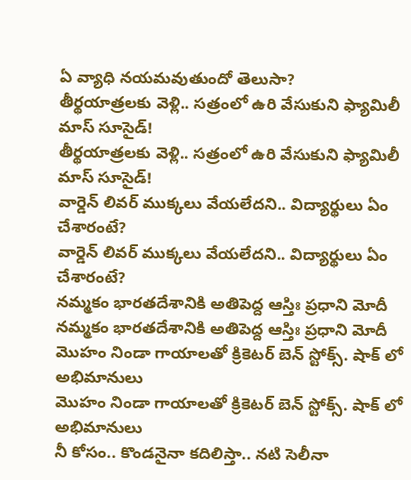ఏ వ్యాధి నయమవుతుందో తెలుసా?
తీర్థయాత్రలకు వెళ్లి.. సత్రంలో ఉరి వేసుకుని ఫ్యామిలీ మాస్ సూసైడ్!
తీర్థయాత్రలకు వెళ్లి.. సత్రంలో ఉరి వేసుకుని ఫ్యామిలీ మాస్ సూసైడ్!
వార్డెన్ లివర్ ముక్కలు వేయలేదని.. విద్యార్థులు ఏం చేశారంటే?
వార్డెన్ లివర్ ముక్కలు వేయలేదని.. విద్యార్థులు ఏం చేశారంటే?
నమ్మకం భారతదేశానికి అతిపెద్ద ఆస్తిః ప్రధాని మోదీ
నమ్మకం భారతదేశానికి అతిపెద్ద ఆస్తిః ప్రధాని మోదీ
మొహం నిండా గాయాలతో క్రికెటర్ బెన్ స్టోక్స్. షాక్ లో అభిమానులు
మొహం నిండా గాయాలతో క్రికెటర్ బెన్ స్టోక్స్. షాక్ లో అభిమానులు
నీ కోసం.. కొండనైనా కదిలిస్తా.. నటి సెలీనా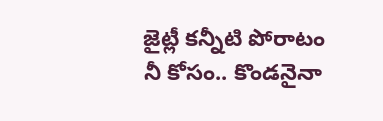జైట్లీ కన్నీటి పోరాటం
నీ కోసం.. కొండనైనా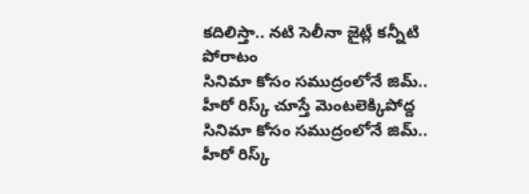కదిలిస్తా.. నటి సెలీనా జైట్లీ కన్నీటి పోరాటం
సినిమా కోసం సముద్రంలోనే జిమ్.. హీరో రిస్క్ చూస్తే మెంటలెక్కిపోద్ద
సినిమా కోసం సముద్రంలోనే జిమ్.. హీరో రిస్క్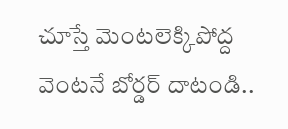చూస్తే మెంటలెక్కిపోద్ద
వెంటనే బోర్డర్ దాటండి..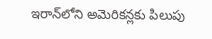ఇరాన్‌‌లోని అమెరికన్లకు పిలుపు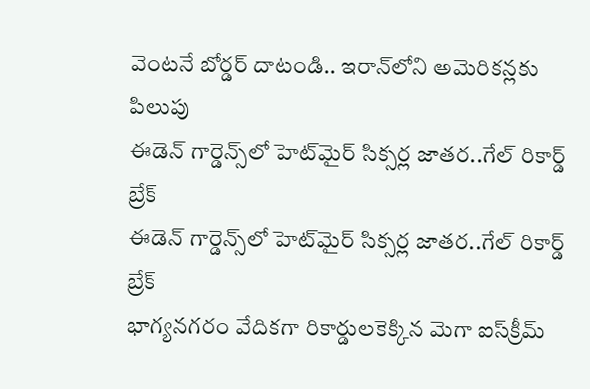వెంటనే బోర్డర్ దాటండి.. ఇరాన్‌‌లోని అమెరికన్లకు పిలుపు
ఈడెన్ గార్డెన్స్‌లో హెట్‌మైర్ సిక్సర్ల జాతర..గేల్ రికార్డ్ బ్రేక్
ఈడెన్ గార్డెన్స్‌లో హెట్‌మైర్ సిక్సర్ల జాతర..గేల్ రికార్డ్ బ్రేక్
భాగ్యనగరం వేదికగా రికార్డులకెక్కిన మెగా ఐస్‌క్రీమ్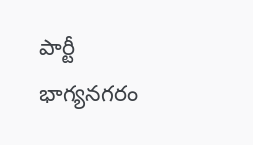పార్టీ
భాగ్యనగరం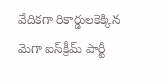వేదికగా రికార్డులకెక్కిన మెగా ఐస్‌క్రీమ్ పార్టీ